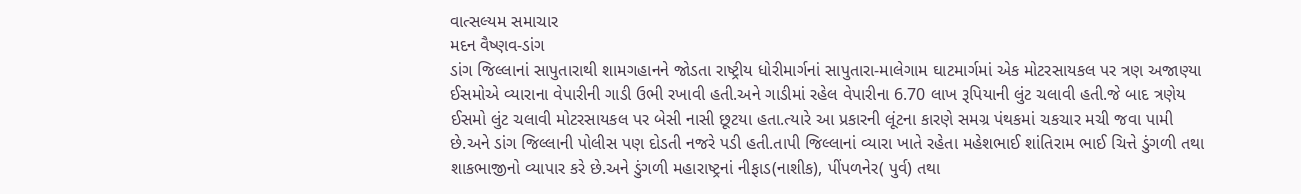વાત્સલ્યમ સમાચાર
મદન વૈષ્ણવ-ડાંગ
ડાંગ જિલ્લાનાં સાપુતારાથી શામગહાનને જોડતા રાષ્ટ્રીય ધોરીમાર્ગનાં સાપુતારા-માલેગામ ઘાટમાર્ગમાં એક મોટરસાયકલ પર ત્રણ અજાણ્યા ઈસમોએ વ્યારાના વેપારીની ગાડી ઉભી રખાવી હતી.અને ગાડીમાં રહેલ વેપારીના 6.70 લાખ રૂપિયાની લુંટ ચલાવી હતી.જે બાદ ત્રણેય ઈસમો લુંટ ચલાવી મોટરસાયકલ પર બેસી નાસી છૂટયા હતા.ત્યારે આ પ્રકારની લૂંટના કારણે સમગ્ર પંથકમાં ચકચાર મચી જવા પામી છે.અને ડાંગ જિલ્લાની પોલીસ પણ દોડતી નજરે પડી હતી.તાપી જિલ્લાનાં વ્યારા ખાતે રહેતા મહેશભાઈ શાંતિરામ ભાઈ ચિત્તે ડુંગળી તથા શાકભાજીનો વ્યાપાર કરે છે.અને ડુંગળી મહારાષ્ટ્રનાં નીફાડ(નાશીક), પીંપળનેર( પુર્વ) તથા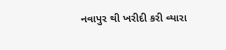નવાપુર થી ખરીદી કરી વ્યારા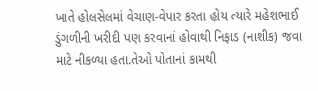ખાતે હોલસેલમાં વેચાણ-વેપાર કરતા હોય ત્યારે મહેશભાઈ ડુંગળીની ખરીદી પણ કરવાનાં હોવાથી નિફાડ (નાશીક) જવા માટે નીકળ્યા હતા.તેઓ પોતાનાં કામથી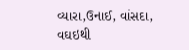વ્યારા,ઉનાઈ, વાંસદા, વઘઇથી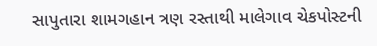સાપુતારા શામગહાન ત્રણ રસ્તાથી માલેગાવ ચેકપોસ્ટની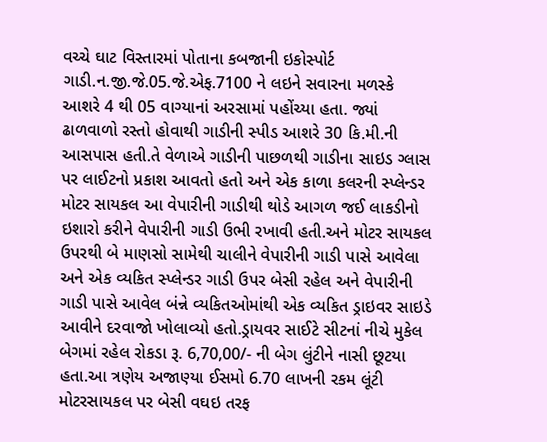વચ્ચે ઘાટ વિસ્તારમાં પોતાના કબજાની ઇકોસ્પોર્ટ ગાડી.ન.જી.જે.05.જે.એફ.7100 ને લઇને સવારના મળસ્કે આશરે 4 થી 05 વાગ્યાનાં અરસામાં પહોંચ્યા હતા. જ્યાં ઢાળવાળો રસ્તો હોવાથી ગાડીની સ્પીડ આશરે 30 કિ.મી.ની આસપાસ હતી.તે વેળાએ ગાડીની પાછળથી ગાડીના સાઇડ ગ્લાસ પર લાઈટનો પ્રકાશ આવતો હતો અને એક કાળા કલરની સ્પ્લેન્ડર મોટર સાયકલ આ વેપારીની ગાડીથી થોડે આગળ જઈ લાકડીનો ઇશારો કરીને વેપારીની ગાડી ઉભી રખાવી હતી.અને મોટર સાયકલ ઉપરથી બે માણસો સામેથી ચાલીને વેપારીની ગાડી પાસે આવેલા અને એક વ્યકિત સ્પ્લેન્ડર ગાડી ઉપર બેસી રહેલ અને વેપારીની ગાડી પાસે આવેલ બંન્ને વ્યકિતઓમાંથી એક વ્યકિત ડ્રાઇવર સાઇડે આવીને દરવાજો ખોલાવ્યો હતો.ડ્રાયવર સાઈટે સીટનાં નીચે મુકેલ બેગમાં રહેલ રોકડા રૂ. 6,70,00/- ની બેગ લુંટીને નાસી છૂટયા હતા.આ ત્રણેય અજાણ્યા ઈસમો 6.70 લાખની રકમ લૂંટી મોટરસાયકલ પર બેસી વઘઇ તરફ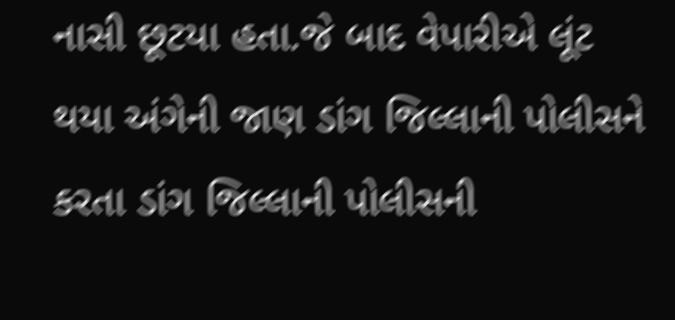નાસી છૂટયા હતા.જે બાદ વેપારીએ લૂંટ થયા અંગેની જાણ ડાંગ જિલ્લાની પોલીસને કરતા ડાંગ જિલ્લાની પોલીસની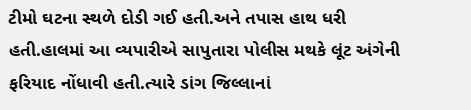ટીમો ઘટના સ્થળે દોડી ગઈ હતી.અને તપાસ હાથ ધરી હતી.હાલમાં આ વ્યપારીએ સાપુતારા પોલીસ મથકે લૂંટ અંગેની ફરિયાદ નોંધાવી હતી.ત્યારે ડાંગ જિલ્લાનાં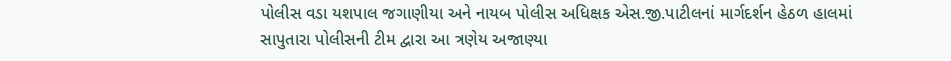પોલીસ વડા યશપાલ જગાણીયા અને નાયબ પોલીસ અધિક્ષક એસ.જી.પાટીલનાં માર્ગદર્શન હેઠળ હાલમાં સાપુતારા પોલીસની ટીમ દ્વારા આ ત્રણેય અજાણ્યા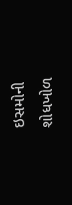ઇસમોની શોધખોળ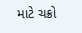માટે ચક્રો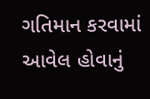ગતિમાન કરવામાં આવેલ હોવાનું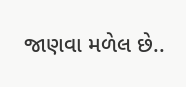જાણવા મળેલ છે..